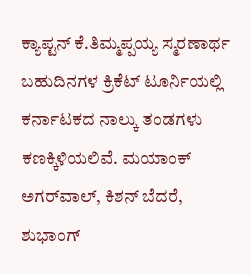ಕ್ಯಾಪ್ಟನ್‌ ಕೆ.ತಿಮ್ಮಪ್ಪಯ್ಯ ಸ್ಮರಣಾರ್ಥ ಬಹುದಿನಗಳ ಕ್ರಿಕೆಟ್‌ ಟೂರ್ನಿಯಲ್ಲಿ ಕರ್ನಾಟಕದ ನಾಲ್ಕು ತಂಡಗಳು ಕಣಕ್ಕಿಳಿಯಲಿವೆ. ಮಯಾಂಕ್‌ ಅಗರ್‌ವಾಲ್‌, ಕಿಶನ್‌ ಬೆದರೆ, ಶುಭಾಂಗ್‌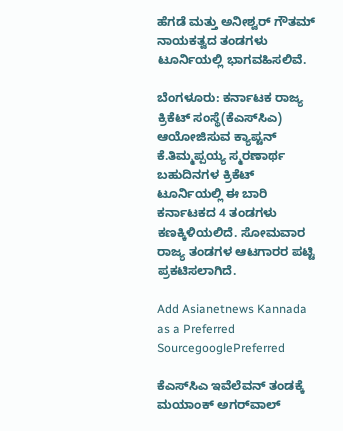ಹೆಗಡೆ ಮತ್ತು ಅನೀಶ್ವರ್‌ ಗೌತಮ್‌ ನಾಯಕತ್ವದ ತಂಡಗಳು ಟೂರ್ನಿಯಲ್ಲಿ ಭಾಗವಹಿಸಲಿವೆ.

ಬೆಂಗಳೂರು: ಕರ್ನಾಟಕ ರಾಜ್ಯ ಕ್ರಿಕೆಟ್‌ ಸಂಸ್ಥೆ(ಕೆಎಸ್‌ಸಿಎ) ಆಯೋಜಿಸುವ ಕ್ಯಾಪ್ಟನ್‌ ಕೆ.ತಿಮ್ಮಪ್ಪಯ್ಯ ಸ್ಮರಣಾರ್ಥ ಬಹುದಿನಗಳ ಕ್ರಿಕೆಟ್‌ ಟೂರ್ನಿಯಲ್ಲಿ ಈ ಬಾರಿ ಕರ್ನಾಟಕದ 4 ತಂಡಗಳು ಕಣಕ್ಕಿಳಿಯಲಿದೆ. ಸೋಮವಾರ ರಾಜ್ಯ ತಂಡಗಳ ಆಟಗಾರರ ಪಟ್ಟಿ ಪ್ರಕಟಿಸಲಾಗಿದೆ.

Add Asianetnews Kannada as a Preferred SourcegooglePreferred

ಕೆಎಸ್‌ಸಿಎ ಇವೆಲೆವನ್‌ ತಂಡಕ್ಕೆ ಮಯಾಂಕ್‌ ಅಗರ್‌ವಾಲ್‌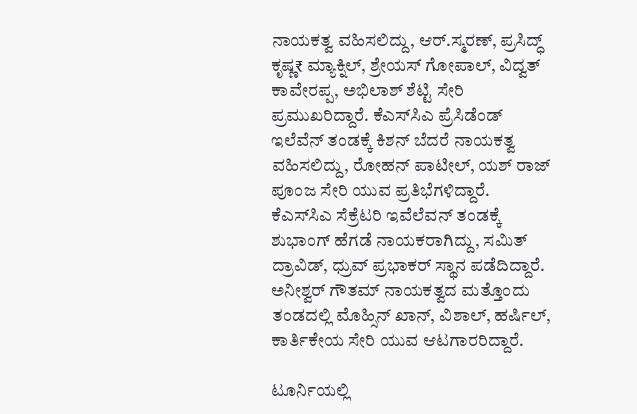ನಾಯಕತ್ವ ವಹಿಸಲಿದ್ದು, ಆರ್‌.ಸ್ಮರಣ್‌, ಪ್ರಸಿದ್ಧ್‌ ಕೃಷ್ಣ₹ ಮ್ಯಾಕ್ನಿಲ್‌, ಶ್ರೇಯಸ್‌ ಗೋಪಾಲ್‌, ವಿದ್ವತ್‌ ಕಾವೇರಪ್ಪ, ಅಭಿಲಾಶ್‌ ಶೆಟ್ಟಿ ಸೇರಿ ಪ್ರಮುಖರಿದ್ದಾರೆ. ಕೆಎಸ್‌ಸಿಎ ಪ್ರೆಸಿಡೆಂಡ್‌ ಇಲೆವೆನ್‌ ತಂಡಕ್ಕೆ ಕಿಶನ್‌ ಬೆದರೆ ನಾಯಕತ್ವ ವಹಿಸಲಿದ್ದು, ರೋಹನ್‌ ಪಾಟೀಲ್‌, ಯಶ್‌ ರಾಜ್‌ ಪೂಂಜ ಸೇರಿ ಯುವ ಪ್ರತಿಭೆಗಳಿದ್ದಾರೆ. ಕೆಎಸ್‌ಸಿಎ ಸೆಕ್ರೆಟರಿ ಇವೆಲೆವನ್‌ ತಂಡಕ್ಕೆ ಶುಭಾಂಗ್‌ ಹೆಗಡೆ ನಾಯಕರಾಗಿದ್ದು, ಸಮಿತ್‌ ದ್ರಾವಿಡ್‌, ಧ್ರುವ್‌ ಪ್ರಭಾಕರ್‌ ಸ್ಥಾನ ಪಡೆದಿದ್ದಾರೆ. ಅನೀಶ್ವರ್‌ ಗೌತಮ್‌ ನಾಯಕತ್ವದ ಮತ್ತೊಂದು ತಂಡದಲ್ಲಿ ಮೊಹ್ಸಿನ್‌ ಖಾನ್‌, ವಿಶಾಲ್‌, ಹರ್ಷಿಲ್‌, ಕಾರ್ತಿಕೇಯ ಸೇರಿ ಯುವ ಆಟಗಾರರಿದ್ದಾರೆ.

ಟೂರ್ನಿಯಲ್ಲಿ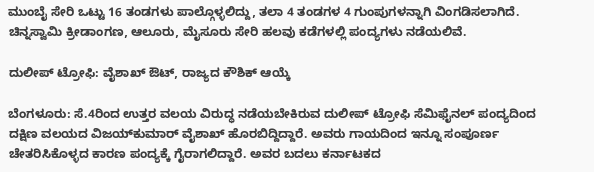ಮುಂಬೈ ಸೇರಿ ಒಟ್ಟು 16 ತಂಡಗಳು ಪಾಲ್ಗೊಳ್ಳಲಿದ್ದು, ತಲಾ 4 ತಂಡಗಳ 4 ಗುಂಪುಗಳನ್ನಾಗಿ ವಿಂಗಡಿಸಲಾಗಿದೆ. ಚಿನ್ನಸ್ವಾಮಿ ಕ್ರೀಡಾಂಗಣ, ಆಲೂರು, ಮೈಸೂರು ಸೇರಿ ಹಲವು ಕಡೆಗಳಲ್ಲಿ ಪಂದ್ಯಗಳು ನಡೆಯಲಿವೆ.

ದುಲೀಪ್‌ ಟ್ರೋಫಿ: ವೈಶಾಖ್‌ ಔಟ್‌, ರಾಜ್ಯದ ಕೌಶಿಕ್‌ ಆಯ್ಕೆ

ಬೆಂಗಳೂರು: ಸೆ.4ರಿಂದ ಉತ್ತರ ವಲಯ ವಿರುದ್ಧ ನಡೆಯಬೇಕಿರುವ ದುಲೀಪ್‌ ಟ್ರೋಫಿ ಸೆಮಿಫೈನಲ್‌ ಪಂದ್ಯದಿಂದ ದಕ್ಷಿಣ ವಲಯದ ವಿಜಯ್‌ಕುಮಾರ್‌ ವೈಶಾಖ್‌ ಹೊರಬಿದ್ದಿದ್ದಾರೆ. ಅವರು ಗಾಯದಿಂದ ಇನ್ನೂ ಸಂಪೂರ್ಣ ಚೇತರಿಸಿಕೊಳ್ಳದ ಕಾರಣ ಪಂದ್ಯಕ್ಕೆ ಗೈರಾಗಲಿದ್ದಾರೆ. ಅವರ ಬದಲು ಕರ್ನಾಟಕದ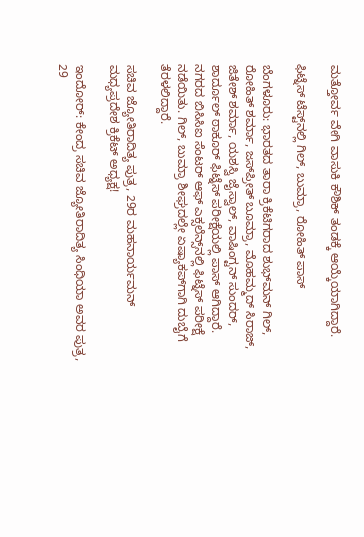ಮತ್ತೋರ್ವ ವೇಗಿ ವಾಸುಕಿ ಕೌಶಿಕ್‌ ತಂಡಕ್ಕೆ ಆಯ್ಕೆಯಾಗಿದ್ದಾರೆ.

ಫಿಟ್ನೆಸ್‌ ಟೆಸ್ಟ್‌ನಲ್ಲಿ ಗಿಲ್‌, ಬುಮ್ರಾ, ರೋಹಿತ್‌ ಪಾಸ್‌

ಬೆಂಗಳೂರು: ಭಾರತದ ತಾರಾ ಕ್ರಿಕೆಟಿಗರಾದ ಶುಭ್‌ಮನ್‌ ಗಿಲ್‌, ರೋಹಿತ್‌ ಶರ್ಮಾ, ಜಸ್‌ಪ್ರೀತ್‌ ಬೂಮ್ರಾ, ಮೊಹಮ್ಮದ್‌ ಸಿರಾಜ್‌, ಜಿತೇಶ್‌ ಶರ್ಮಾ, ಯಶಸ್ವಿ ಜೈಸ್ವಾಲ್‌, ವಾಷಿಂಗ್ಟನ್‌ ಸುಂದರ್‌, ಶಾರ್ದೂಲ್‌ ಠಾಕೂರ್‌ ಫಿಟ್ನೆಸ್‌ ಪರೀಕ್ಷೆಯಲ್ಲಿ ಪಾಸ್‌ ಆಗಿದ್ದಾರೆ. ನಗರದ ಬಿಸಿಸಿಐ ಸೆಂಟರ್‌ ಆಫ್‌ ಎಕ್ಸಲೆನ್ಸ್‌ನಲ್ಲಿ ಫಿಟ್ನೆಸ್‌ ಪರೀಕ್ಷೆ ನಡೆಯಿತು. ಗಿಲ್‌, ಬುಮ್ರಾ ಶೀಘ್ರದಲ್ಲೇ ಏಷ್ಯಾಕಪ್‌ಗಾಗಿ ದುಬೈಗೆ ತೆರಳಲಿದ್ದಾರೆ.

ಸಚಿವ ಜ್ಯೋತಿರಾದಿತ್ಯ ಪುತ್ರ, 29ರ ಮಹನಾರ್ಯಮನ್‌ ಮಧ್ಯಪ್ರದೇಶ ಕ್ರಿಕೆಟ್‌ ಅಧ್ಯಕ್ಷ!

ಇಂದೋರ್‌: ಕೇಂದ್ರ ಸಚಿವ ಜ್ಯೋತಿರಾದಿತ್ಯ ಸಿಂಧಿಯಾ ಅವರ ಪುತ್ರ, 29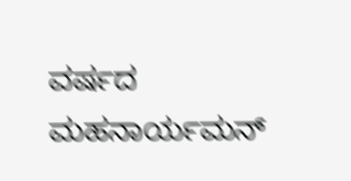ವರ್ಷದ ಮಹನಾರ್ಯಮನ್‌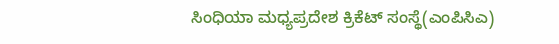ಸಿಂಧಿಯಾ ಮಧ್ಯಪ್ರದೇಶ ಕ್ರಿಕೆಟ್‌ ಸಂಸ್ಥೆ(ಎಂಪಿಸಿಎ)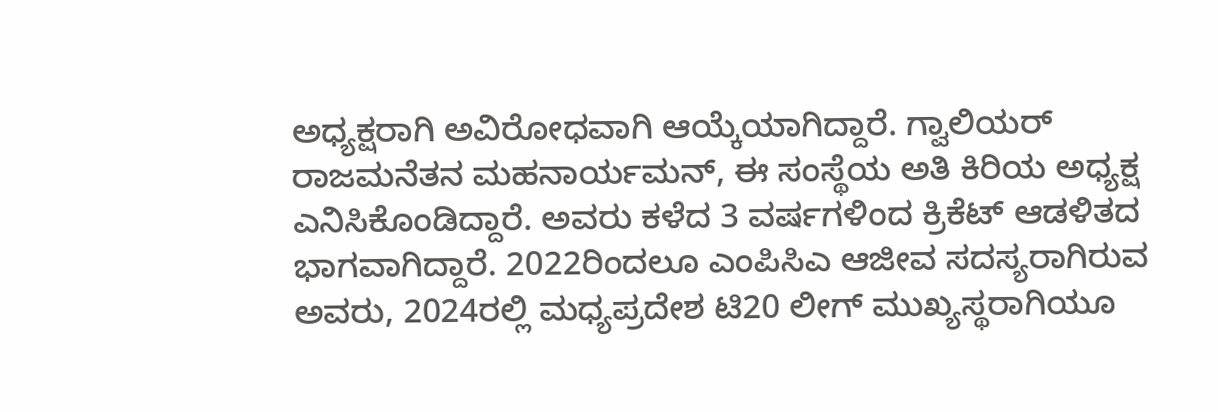ಅಧ್ಯಕ್ಷರಾಗಿ ಅವಿರೋಧವಾಗಿ ಆಯ್ಕೆಯಾಗಿದ್ದಾರೆ. ಗ್ವಾಲಿಯರ್‌ ರಾಜಮನೆತನ ಮಹನಾರ್ಯಮನ್‌, ಈ ಸಂಸ್ಥೆಯ ಅತಿ ಕಿರಿಯ ಅಧ್ಯಕ್ಷ ಎನಿಸಿಕೊಂಡಿದ್ದಾರೆ. ಅವರು ಕಳೆದ 3 ವರ್ಷಗಳಿಂದ ಕ್ರಿಕೆಟ್‌ ಆಡಳಿತದ ಭಾಗವಾಗಿದ್ದಾರೆ. 2022ರಿಂದಲೂ ಎಂಪಿಸಿಎ ಆಜೀವ ಸದಸ್ಯರಾಗಿರುವ ಅವರು, 2024ರಲ್ಲಿ ಮಧ್ಯಪ್ರದೇಶ ಟಿ20 ಲೀಗ್‌ ಮುಖ್ಯಸ್ಥರಾಗಿಯೂ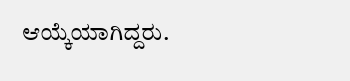ಆಯ್ಕೆಯಾಗಿದ್ದರು.